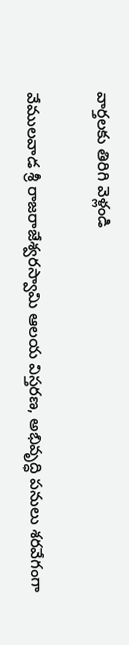వార్తలకు తిరిగి వెళ్లండి

వేములవాడ శ్రీ రాజరాజేశ్వరస్వామి ఆలయ విస్తరణ, అభివృద్ధి పనులు శరవేగంగా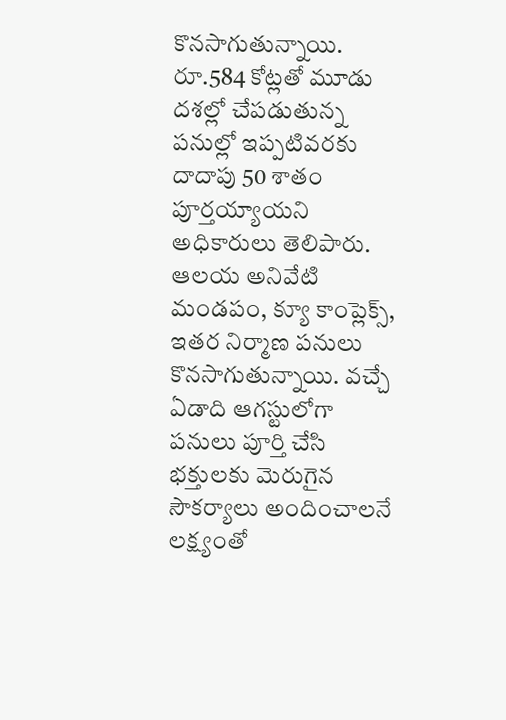కొనసాగుతున్నాయి. రూ.584 కోట్లతో మూడు దశల్లో చేపడుతున్న పనుల్లో ఇప్పటివరకు దాదాపు 50 శాతం పూర్తయ్యాయని అధికారులు తెలిపారు.
ఆలయ అనివేటి మండపం, క్యూ కాంప్లెక్స్, ఇతర నిర్మాణ పనులు కొనసాగుతున్నాయి. వచ్చే ఏడాది ఆగస్టులోగా పనులు పూర్తి చేసి భక్తులకు మెరుగైన సౌకర్యాలు అందించాలనే లక్ష్యంతో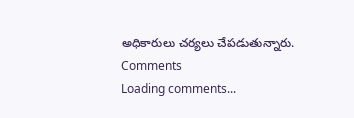అధికారులు చర్యలు చేపడుతున్నారు.
Comments
Loading comments...